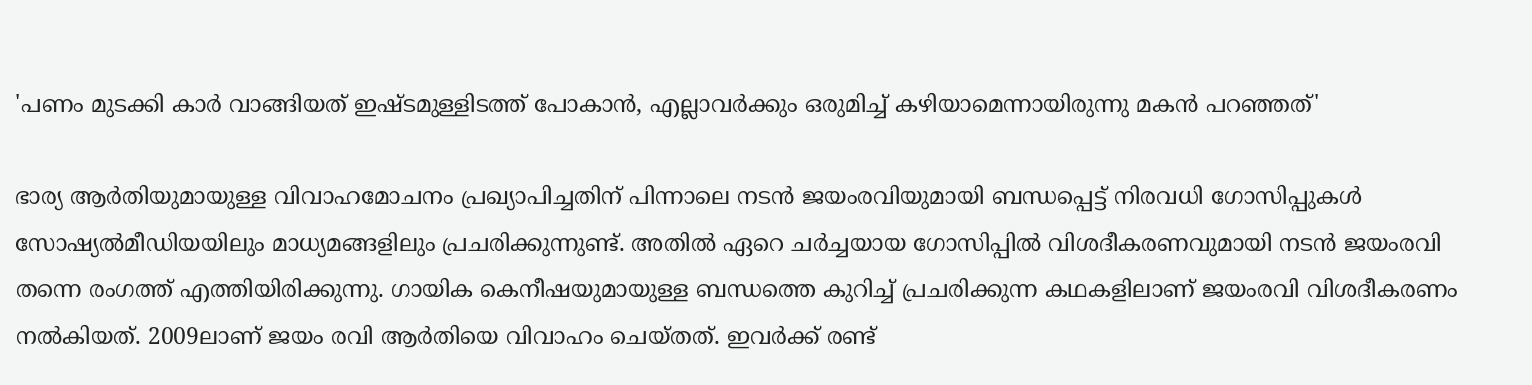'പണം മുടക്കി കാർ വാങ്ങിയത് ഇഷ്ടമുള്ളിടത്ത് പോകാൻ, എല്ലാവർക്കും ഒരുമിച്ച് കഴിയാമെന്നായിരുന്നു മകൻ പറഞ്ഞത്'

ഭാര്യ ആർതിയുമായുള്ള വിവാഹമോചനം പ്രഖ്യാപിച്ചതിന് പിന്നാലെ നടൻ ജയംരവിയുമായി ബന്ധപ്പെട്ട് നിരവധി ഗോസിപ്പുകൾ സോഷ്യൽമീഡിയയിലും മാധ്യമങ്ങളിലും പ്രചരിക്കുന്നുണ്ട്. അതിൽ ഏറെ ചർച്ചയായ ഗോസിപ്പിൽ വിശദീകരണവുമായി നടൻ ജയംരവി തന്നെ രംഗത്ത് എത്തിയിരിക്കുന്നു. ഗായിക കെനീഷയുമായുള്ള ബന്ധത്തെ കുറിച്ച് പ്രചരിക്കുന്ന കഥകളിലാണ് ജയംരവി വിശദീകരണം നൽകിയത്. 2009ലാണ് ജയം രവി ആർതിയെ വിവാഹം ചെയ്തത്. ഇവർക്ക് രണ്ട്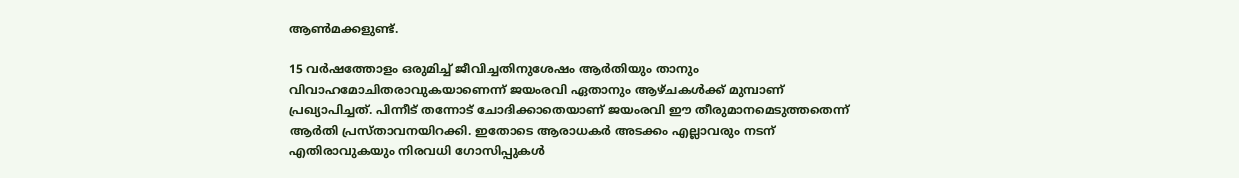ആൺമക്കളുണ്ട്.

15 വർഷത്തോളം ഒരുമിച്ച് ജീവിച്ചതിനുശേഷം ആർതിയും താനും വിവാഹമോചിതരാവുകയാണെന്ന് ജയംരവി ഏതാനും ആഴ്ചകൾക്ക് മുമ്പാണ് പ്രഖ്യാപിച്ചത്. പിന്നീട് തന്നോട് ചോദിക്കാതെയാണ് ജയംരവി ഈ തീരുമാനമെടുത്തതെന്ന് ആർതി പ്രസ്താവനയിറക്കി. ഇതോടെ ആരാധകർ അടക്കം എല്ലാവരും നടന് എതിരാവുകയും നിരവധി ഗോസിപ്പുകൾ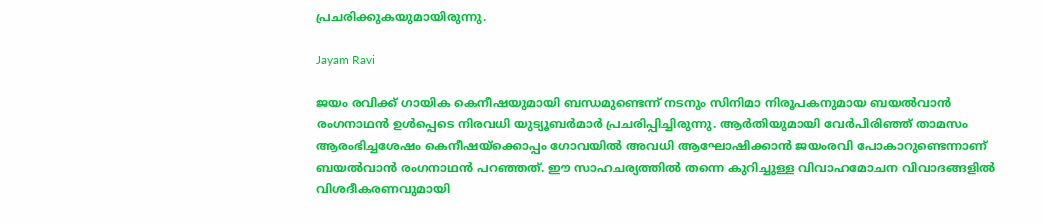പ്രചരിക്കുകയുമായിരുന്നു.

Jayam Ravi

ജയം രവിക്ക് ഗായിക കെനീഷയുമായി ബന്ധമുണ്ടെന്ന് നടനും സിനിമാ നിരൂപകനുമായ ബയൽവാൻ രംഗനാഥൻ ഉൾപ്പെടെ നിരവധി യുട്യൂബർമാർ പ്രചരിപ്പിച്ചിരുന്നു. ആർതിയുമായി വേർപിരി‍ഞ്ഞ് താമസം ആരംഭിച്ചശേഷം കെനീഷയ്ക്കൊപ്പം ഗോവയിൽ അവധി ആഘോഷിക്കാൻ ജയംരവി പോകാറുണ്ടെന്നാണ് ബയൽവാൻ രംഗനാഥൻ പറഞ്ഞത്. ഈ സാഹചര്യത്തിൽ തന്നെ കുറിച്ചുള്ള വിവാഹമോചന വിവാദങ്ങളിൽ വിശദീകരണവുമായി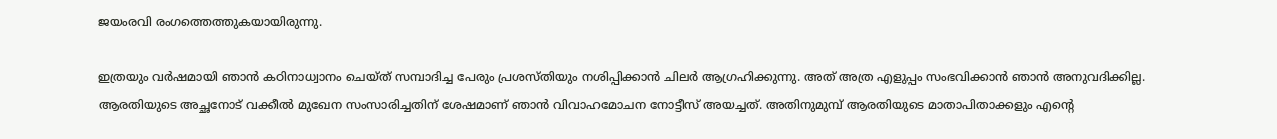ജയംരവി രംഗത്തെത്തുകയായിരുന്നു.

ഇത്രയും വർഷമായി ഞാൻ കഠിനാധ്വാനം ചെയ്ത് സമ്പാദിച്ച പേരും പ്രശസ്തിയും നശിപ്പിക്കാൻ ചിലർ ആഗ്രഹിക്കുന്നു. അത് അത്ര എളുപ്പം സംഭവിക്കാൻ ഞാൻ അനുവദിക്കില്ല. ആരതിയുടെ അച്ഛനോട് വക്കീൽ മുഖേന സംസാരിച്ചതിന് ശേഷമാണ് ഞാൻ വിവാഹമോചന നോട്ടീസ് അയച്ചത്. അതിനുമുമ്പ് ആരതിയുടെ മാതാപിതാക്കളും എൻ്റെ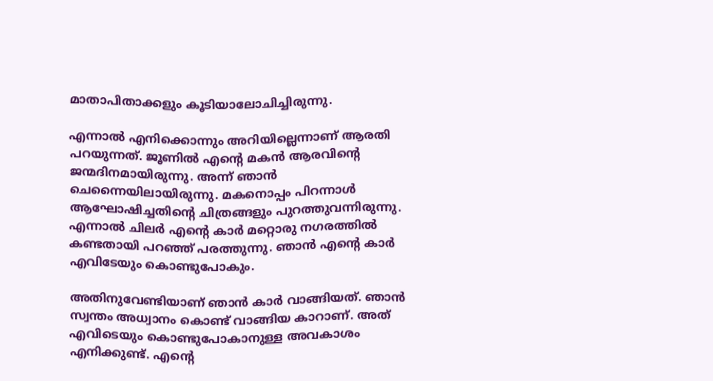മാതാപിതാക്കളും കൂടിയാലോചിച്ചിരുന്നു.

എന്നാൽ എനിക്കൊന്നും അറിയില്ലെന്നാണ് ആരതി പറയുന്നത്. ജൂണിൽ എൻ്റെ മകൻ ആരവിൻ്റെ ജന്മദിനമായിരുന്നു. അന്ന് ഞാൻ ചെന്നൈയിലായിരുന്നു. മകനൊപ്പം പിറന്നാൾ ആഘോഷിച്ചതിൻ്റെ ചിത്രങ്ങളും പുറത്തുവന്നിരുന്നു. എന്നാൽ ചിലർ എൻ്റെ കാർ മറ്റൊരു നഗരത്തിൽ കണ്ടതായി പറഞ്ഞ് പരത്തുന്നു. ഞാൻ എൻ്റെ കാർ എവിടേയും കൊണ്ടുപോകും.

അതിനുവേണ്ടിയാണ് ഞാൻ കാർ വാങ്ങിയത്. ഞാൻ സ്വന്തം അധ്വാനം കൊണ്ട് വാങ്ങിയ കാറാണ്. അത് എവിടെയും കൊണ്ടുപോകാനുള്ള അവകാശം എനിക്കുണ്ട്. എൻ്റെ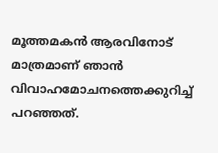മൂത്തമകൻ ആരവിനോട് മാത്രമാണ് ഞാൻ വിവാഹമോചനത്തെക്കുറിച്ച് പറഞ്ഞത്.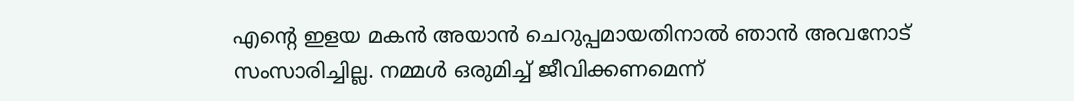എൻ്റെ ഇളയ മകൻ അയാൻ ചെറുപ്പമായതിനാൽ ഞാൻ അവനോട് സംസാരിച്ചില്ല. നമ്മൾ ഒരുമിച്ച് ജീവിക്കണമെന്ന്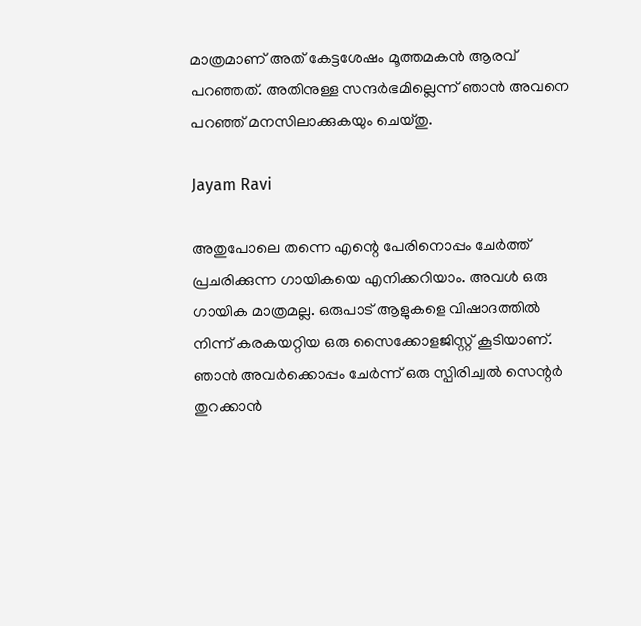മാത്രമാണ് അത് കേട്ടശേഷം മൂത്തമകൻ ആരവ് പറഞ്ഞത്. അതിനുള്ള സന്ദർഭമില്ലെന്ന് ഞാൻ അവനെ പറഞ്ഞ് മനസിലാക്കുകയും ചെയ്തു.

Jayam Ravi

അതുപോലെ തന്നെ എന്റെ പേരിനൊപ്പം ചേർത്ത് പ്രചരിക്കുന്ന ഗായികയെ എനിക്കറിയാം. അവൾ ഒരു ഗായിക മാത്രമല്ല. ഒരുപാട് ആളുകളെ വിഷാദത്തിൽ നിന്ന് കരകയറ്റിയ ഒരു സൈക്കോളജിസ്റ്റ് കൂടിയാണ്. ഞാൻ അവർക്കൊപ്പം ചേർന്ന് ഒരു സ്പിരിച്വൽ സെന്റർ തുറക്കാൻ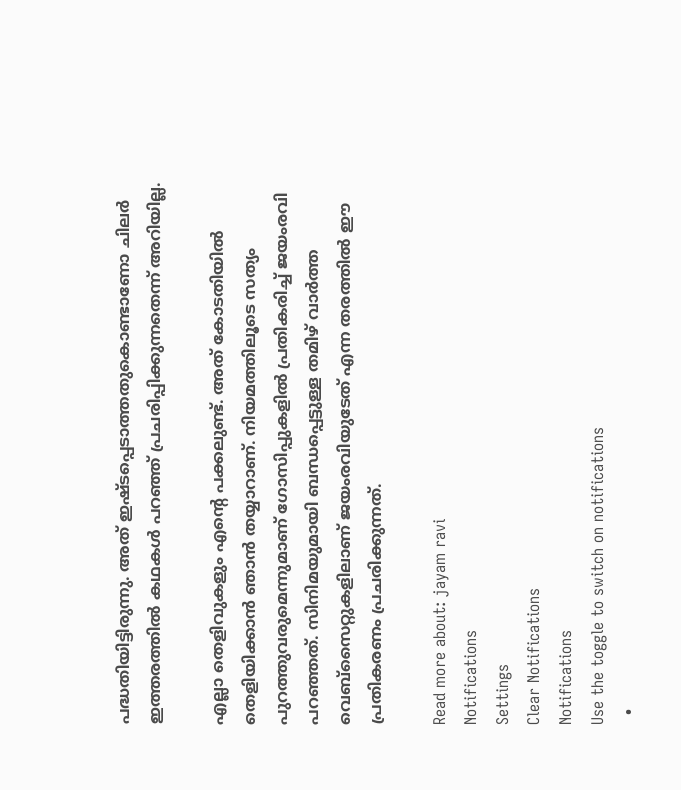പദ്ധതിയിട്ടിരുന്നു. അത് ഇഷ്ടപ്പെടാത്തതുകൊണ്ടാണോ ചിലർ ഇത്തരത്തിൽ കഥകൾ പറഞ്ഞ് പ്രചരിപ്പിക്കുന്നതെന്ന് അറിയില്ല.

എല്ലാ തെളിവുകളും എൻ്റെ പക്കലുണ്ട്. അത് കോടതിയിൽ തെളിയിക്കാൻ ഞാൻ തയ്യാറാണ്. നിയമത്തിലൂടെ സത്യം പുറത്തുവരുമെന്നുമാണ് ഗോസിപ്പുകളിൽ പ്രതികരിച്ച് ജയംരവി പറഞ്ഞത്. സിനിമയുമായി ബന്ധപ്പെട്ടുള്ള തമിഴ് വാർത്ത വെബ്സൈറ്റുകളിലാണ് ജയംരവിയുടേത് എന്ന തരത്തിൽ ഈ പ്രതികരണം പ്രചരിക്കുന്നത്.

Read more about: jayam ravi
Notifications
Settings
Clear Notifications
Notifications
Use the toggle to switch on notifications
  •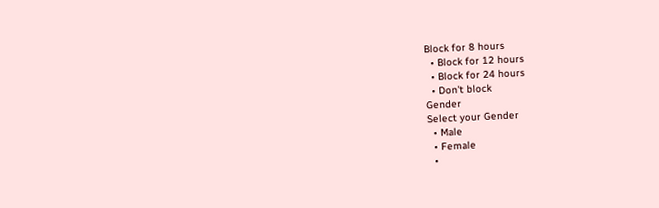Block for 8 hours
  • Block for 12 hours
  • Block for 24 hours
  • Don't block
Gender
Select your Gender
  • Male
  • Female
  •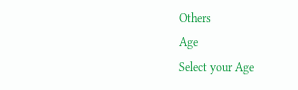Others
Age
Select your Age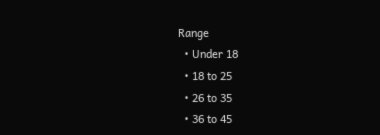Range
  • Under 18
  • 18 to 25
  • 26 to 35
  • 36 to 45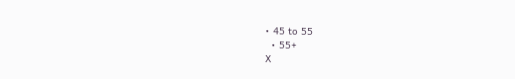• 45 to 55
  • 55+
X